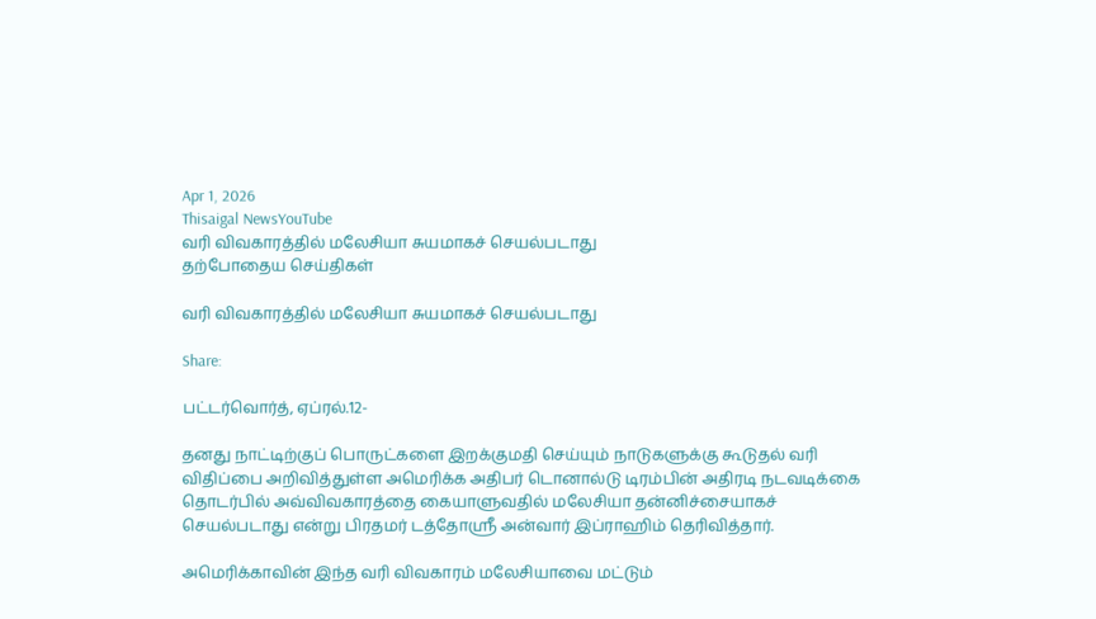Apr 1, 2026
Thisaigal NewsYouTube
வரி விவகாரத்தில் மலேசியா சுயமாகச் செயல்படாது
தற்போதைய செய்திகள்

வரி விவகாரத்தில் மலேசியா சுயமாகச் செயல்படாது

Share:

பட்டர்வொர்த், ஏப்ரல்.12-

தனது நாட்டிற்குப் பொருட்களை இறக்குமதி செய்யும் நாடுகளுக்கு கூடுதல் வரி விதிப்பை அறிவித்துள்ள அமெரிக்க அதிபர் டொனால்டு டிரம்பின் அதிரடி நடவடிக்கை தொடர்பில் அவ்விவகாரத்தை கையாளுவதில் மலேசியா தன்னிச்சையாகச் செயல்படாது என்று பிரதமர் டத்தோஸ்ரீ அன்வார் இப்ராஹிம் தெரிவித்தார்.

அமெரிக்காவின் இந்த வரி விவகாரம் மலேசியாவை மட்டும்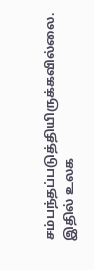சம்பந்தப்படுத்தியிருக்கவில்லை. இதில் உலக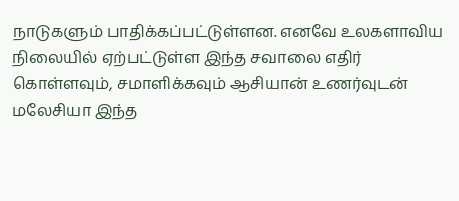நாடுகளும் பாதிக்கப்பட்டுள்ளன. எனவே உலகளாவிய நிலையில் ஏற்பட்டுள்ள இந்த சவாலை எதிர் கொள்ளவும், சமாளிக்கவும் ஆசியான் உணர்வுடன் மலேசியா இந்த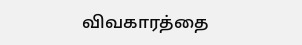விவகாரத்தை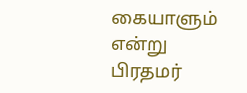கையாளும் என்று பிரதமர்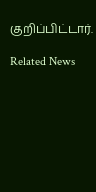குறிப்பிட்டார்.

Related News